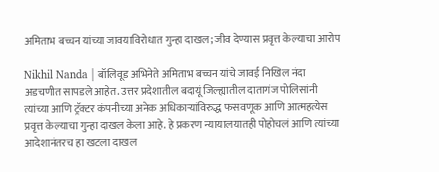अमिताभ बच्चन यांच्या जावयाविरोधात गुन्हा दाखल; जीव देण्यास प्रवृत्त केल्याचा आरोप

Nikhil Nanda | बॉलिवूड अभिनेते अमिताभ बच्चन यांचे जावई निखिल नंदा अडचणीत सापडले आहेत. उत्तर प्रदेशातील बदायूं जिल्ह्यातील दातागंज पोलिसांनी त्यांच्या आणि ट्रॅक्टर कंपनीच्या अनेक अधिकाऱ्यांविरुद्ध फसवणूक आणि आत्महत्येस प्रवृत्त केल्याचा गुन्हा दाखल केला आहे. हे प्रकरण न्यायालयातही पोहोचलं आणि त्यांच्या आदेशानंतरच हा खटला दाखल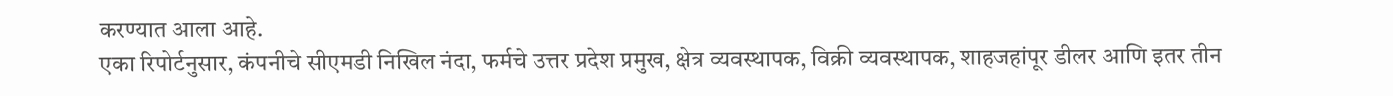करण्यात आला आहे.
एका रिपोर्टनुसार, कंपनीचे सीएमडी निखिल नंदा, फर्मचे उत्तर प्रदेश प्रमुख, क्षेत्र व्यवस्थापक, विक्री व्यवस्थापक, शाहजहांपूर डीलर आणि इतर तीन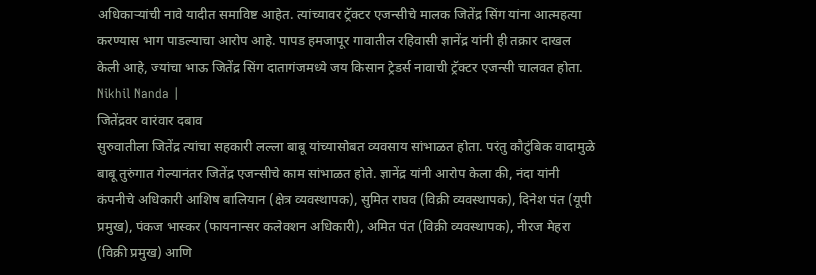अधिकाऱ्यांची नावे यादीत समाविष्ट आहेत. त्यांच्यावर ट्रॅक्टर एजन्सीचे मालक जितेंद्र सिंग यांना आत्महत्या करण्यास भाग पाडल्याचा आरोप आहे. पापड हमजापूर गावातील रहिवासी ज्ञानेंद्र यांनी ही तक्रार दाखल केली आहे, ज्यांचा भाऊ जितेंद्र सिंग दातागंजमध्ये जय किसान ट्रेडर्स नावाची ट्रॅक्टर एजन्सी चालवत होता. Nikhil Nanda |
जितेंद्रवर वारंवार दबाव
सुरुवातीला जितेंद्र त्यांचा सहकारी लल्ला बाबू यांच्यासोबत व्यवसाय सांभाळत होता. परंतु कौटुंबिक वादामुळे बाबू तुरुंगात गेल्यानंतर जितेंद्र एजन्सीचे काम सांभाळत होते. ज्ञानेंद्र यांनी आरोप केला की, नंदा यांनी कंपनीचे अधिकारी आशिष बालियान (क्षेत्र व्यवस्थापक), सुमित राघव (विक्री व्यवस्थापक), दिनेश पंत (यूपी प्रमुख), पंकज भास्कर (फायनान्सर कलेक्शन अधिकारी), अमित पंत (विक्री व्यवस्थापक), नीरज मेहरा (विक्री प्रमुख) आणि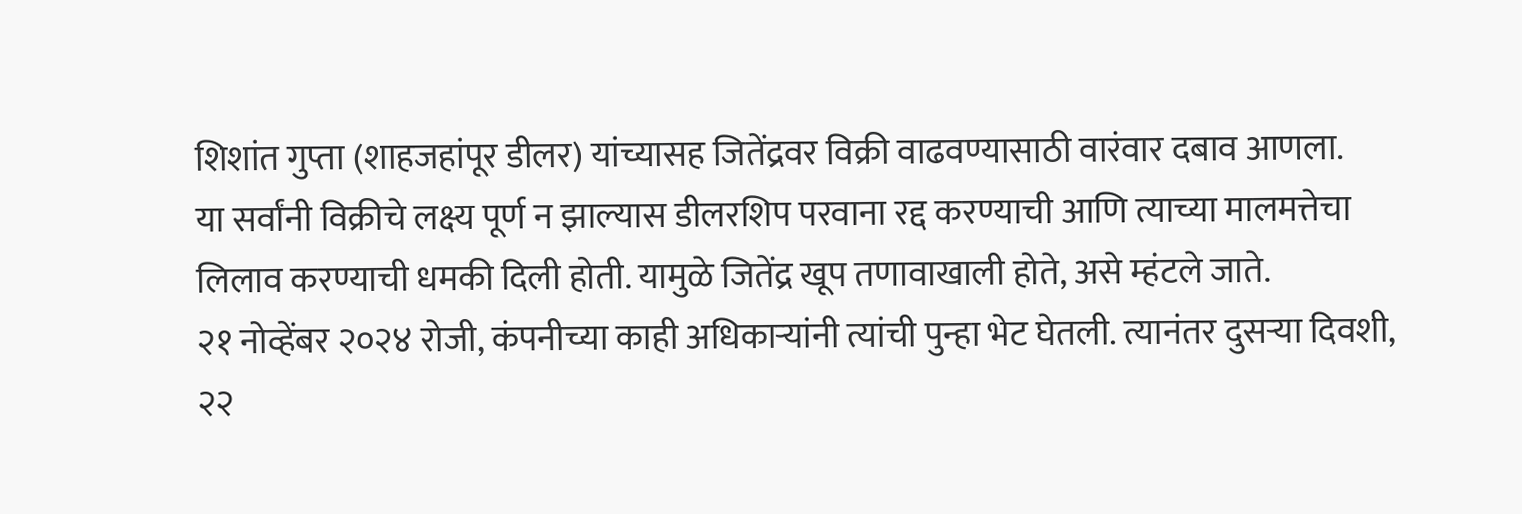शिशांत गुप्ता (शाहजहांपूर डीलर) यांच्यासह जितेंद्रवर विक्री वाढवण्यासाठी वारंवार दबाव आणला.
या सर्वांनी विक्रीचे लक्ष्य पूर्ण न झाल्यास डीलरशिप परवाना रद्द करण्याची आणि त्याच्या मालमत्तेचा लिलाव करण्याची धमकी दिली होती. यामुळे जितेंद्र खूप तणावाखाली होते, असे म्हंटले जाते.
२१ नोव्हेंबर २०२४ रोजी, कंपनीच्या काही अधिकाऱ्यांनी त्यांची पुन्हा भेट घेतली. त्यानंतर दुसऱ्या दिवशी, २२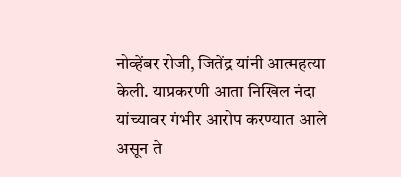नोव्हेंबर रोजी, जितेंद्र यांनी आत्महत्या केली. याप्रकरणी आता निखिल नंदा यांच्यावर गंभीर आरोप करण्यात आले असून ते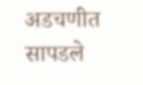अडचणीत सापडले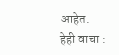आहेत.
हेही वाचा :